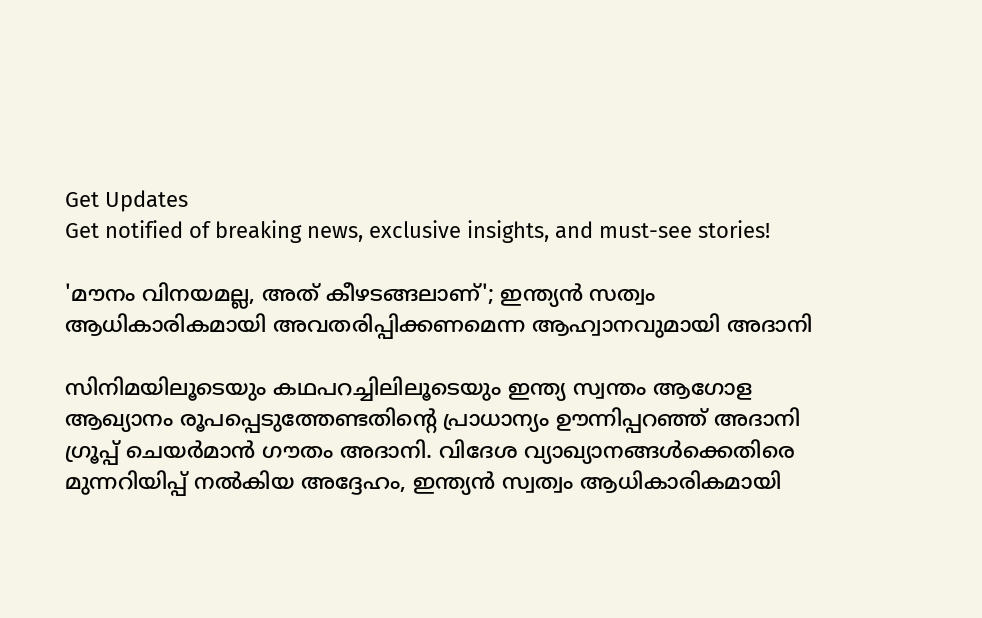Get Updates
Get notified of breaking news, exclusive insights, and must-see stories!

'മൗനം വിനയമല്ല, അത് കീഴടങ്ങലാണ്'; ഇന്ത്യൻ സത്വം ആധികാരികമായി അവതരിപ്പിക്കണമെന്ന ആഹ്വാനവുമായി അദാനി

സിനിമയിലൂടെയും കഥപറച്ചിലിലൂടെയും ഇന്ത്യ സ്വന്തം ആഗോള ആഖ്യാനം രൂപപ്പെടുത്തേണ്ടതിന്റെ പ്രാധാന്യം ഊന്നിപ്പറഞ്ഞ് അദാനി ഗ്രൂപ്പ് ചെയർമാൻ ഗൗതം അദാനി. വിദേശ വ്യാഖ്യാനങ്ങൾക്കെതിരെ മുന്നറിയിപ്പ് നൽകിയ അദ്ദേഹം, ഇന്ത്യൻ സ്വത്വം ആധികാരികമായി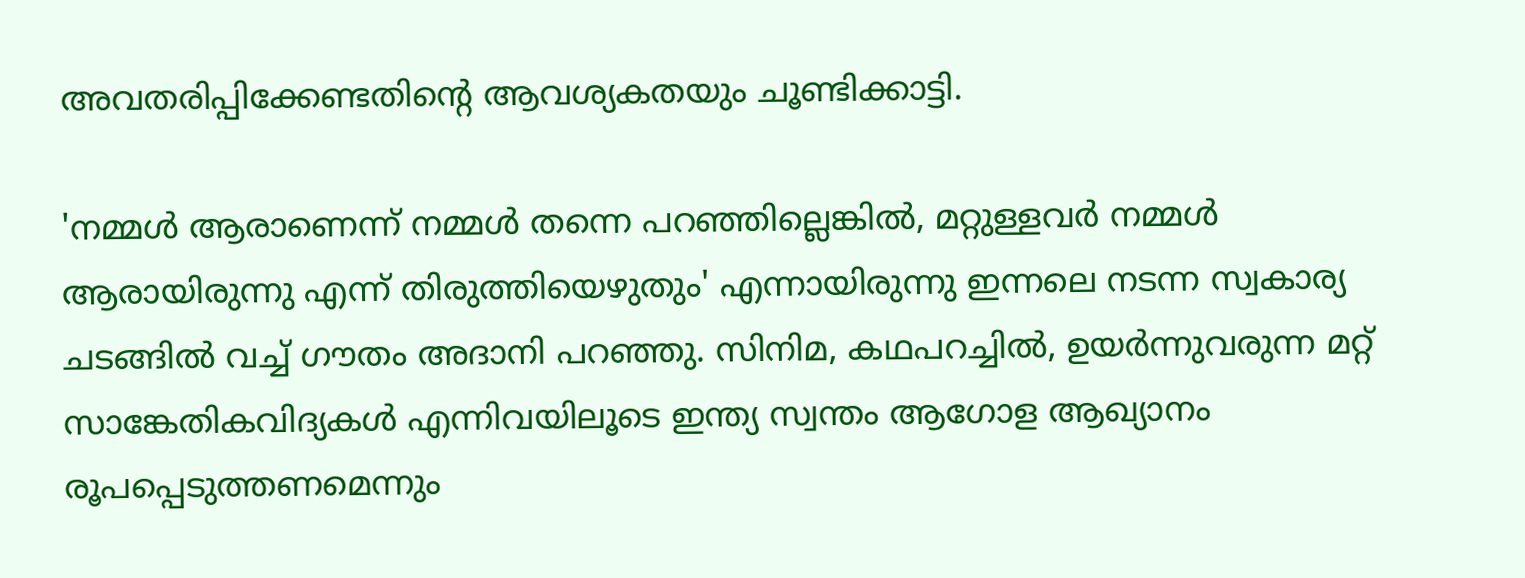അവതരിപ്പിക്കേണ്ടതിന്റെ ആവശ്യകതയും ചൂണ്ടിക്കാട്ടി.

'നമ്മൾ ആരാണെന്ന് നമ്മൾ തന്നെ പറഞ്ഞില്ലെങ്കിൽ, മറ്റുള്ളവർ നമ്മൾ ആരായിരുന്നു എന്ന് തിരുത്തിയെഴുതും' എന്നായിരുന്നു ഇന്നലെ നടന്ന സ്വകാര്യ ചടങ്ങിൽ വച്ച് ഗൗതം അദാനി പറഞ്ഞു. സിനിമ, കഥപറച്ചിൽ, ഉയർന്നുവരുന്ന മറ്റ് സാങ്കേതികവിദ്യകൾ എന്നിവയിലൂടെ ഇന്ത്യ സ്വന്തം ആഗോള ആഖ്യാനം രൂപപ്പെടുത്തണമെന്നും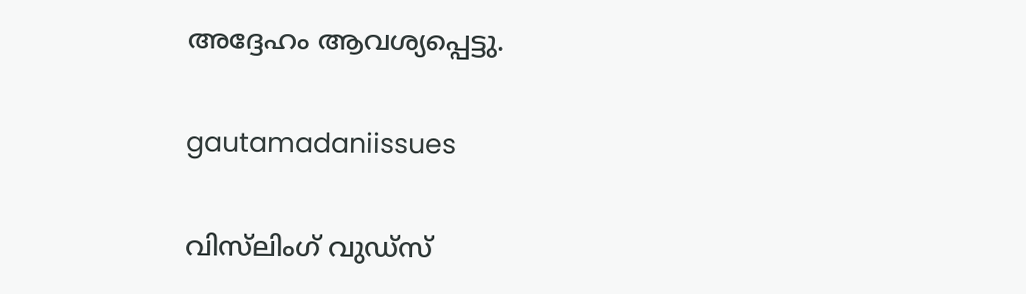അദ്ദേഹം ആവശ്യപ്പെട്ടു.

gautamadaniissues

വിസ്‌ലിംഗ് വുഡ്‌സ്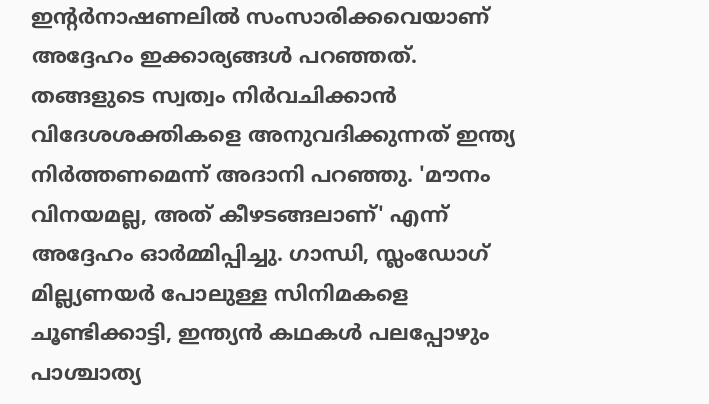ഇൻ്റർനാഷണലിൽ സംസാരിക്കവെയാണ് അദ്ദേഹം ഇക്കാര്യങ്ങൾ പറഞ്ഞത്. തങ്ങളുടെ സ്വത്വം നിർവചിക്കാൻ വിദേശശക്തികളെ അനുവദിക്കുന്നത് ഇന്ത്യ നിർത്തണമെന്ന് അദാനി പറഞ്ഞു. 'മൗനം വിനയമല്ല, അത് കീഴടങ്ങലാണ്' എന്ന് അദ്ദേഹം ഓർമ്മിപ്പിച്ചു. ഗാന്ധി, സ്ലംഡോഗ് മില്ല്യണയർ പോലുള്ള സിനിമകളെ ചൂണ്ടിക്കാട്ടി, ഇന്ത്യൻ കഥകൾ പലപ്പോഴും പാശ്ചാത്യ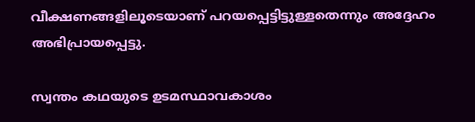വീക്ഷണങ്ങളിലൂടെയാണ് പറയപ്പെട്ടിട്ടുള്ളതെന്നും അദ്ദേഹം അഭിപ്രായപ്പെട്ടു.

സ്വന്തം കഥയുടെ ഉടമസ്ഥാവകാശം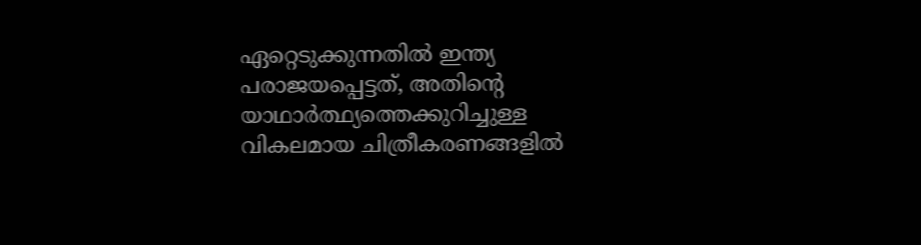ഏറ്റെടുക്കുന്നതിൽ ഇന്ത്യ പരാജയപ്പെട്ടത്, അതിന്റെ യാഥാർത്ഥ്യത്തെക്കുറിച്ചുള്ള വികലമായ ചിത്രീകരണങ്ങളിൽ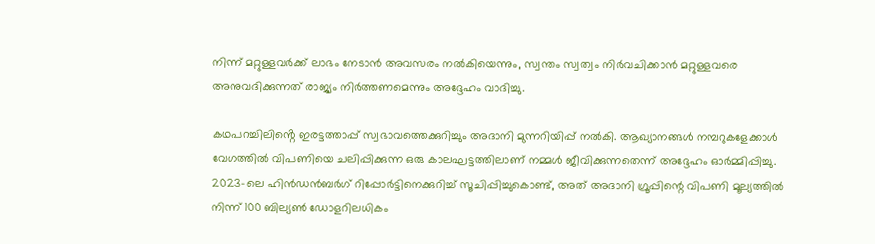നിന്ന് മറ്റുള്ളവർക്ക് ലാഭം നേടാൻ അവസരം നൽകിയെന്നും, സ്വന്തം സ്വത്വം നിർവചിക്കാൻ മറ്റുള്ളവരെ അനുവദിക്കുന്നത് രാജ്യം നിർത്തണമെന്നും അദ്ദേഹം വാദിച്ചു.

കഥപറച്ചിലിൻ്റെ ഇരട്ടത്താപ്പ് സ്വഭാവത്തെക്കുറിച്ചും അദാനി മുന്നറിയിപ്പ് നൽകി. ആഖ്യാനങ്ങൾ നമ്പറുകളേക്കാൾ വേഗത്തിൽ വിപണിയെ ചലിപ്പിക്കുന്ന ഒരു കാലഘട്ടത്തിലാണ് നമ്മൾ ജീവിക്കുന്നതെന്ന് അദ്ദേഹം ഓർമ്മിപ്പിച്ചു. 2023-ലെ ഹിൻഡൻബർഗ് റിപ്പോർട്ടിനെക്കുറിച്ച് സൂചിപ്പിച്ചുകൊണ്ട്, അത് അദാനി ഗ്രൂപ്പിന്റെ വിപണി മൂല്യത്തിൽ നിന്ന് 100 ബില്യൺ ഡോളറിലധികം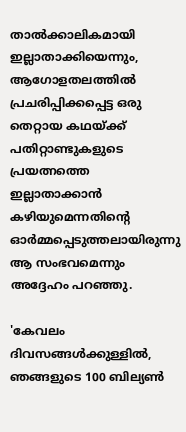താൽക്കാലികമായി ഇല്ലാതാക്കിയെന്നും, ആഗോളതലത്തിൽ പ്രചരിപ്പിക്കപ്പെട്ട ഒരു തെറ്റായ കഥയ്ക്ക് പതിറ്റാണ്ടുകളുടെ പ്രയത്നത്തെ ഇല്ലാതാക്കാൻ കഴിയുമെന്നതിന്റെ ഓർമ്മപ്പെടുത്തലായിരുന്നു ആ സംഭവമെന്നും അദ്ദേഹം പറഞ്ഞു.

'കേവലം ദിവസങ്ങൾക്കുള്ളിൽ, ഞങ്ങളുടെ 100 ബില്യൺ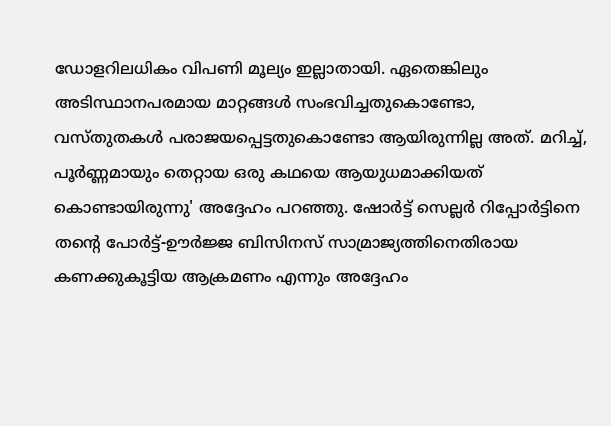ഡോളറിലധികം വിപണി മൂല്യം ഇല്ലാതായി. ഏതെങ്കിലും അടിസ്ഥാനപരമായ മാറ്റങ്ങൾ സംഭവിച്ചതുകൊണ്ടോ, വസ്‌തുതകൾ പരാജയപ്പെട്ടതുകൊണ്ടോ ആയിരുന്നില്ല അത്. മറിച്ച്, പൂർണ്ണമായും തെറ്റായ ഒരു കഥയെ ആയുധമാക്കിയത് കൊണ്ടായിരുന്നു' അദ്ദേഹം പറഞ്ഞു. ഷോർട്ട് സെല്ലർ റിപ്പോർട്ടിനെ തന്റെ പോർട്ട്-ഊർജ്ജ ബിസിനസ് സാമ്രാജ്യത്തിനെതിരായ കണക്കുകൂട്ടിയ ആക്രമണം എന്നും അദ്ദേഹം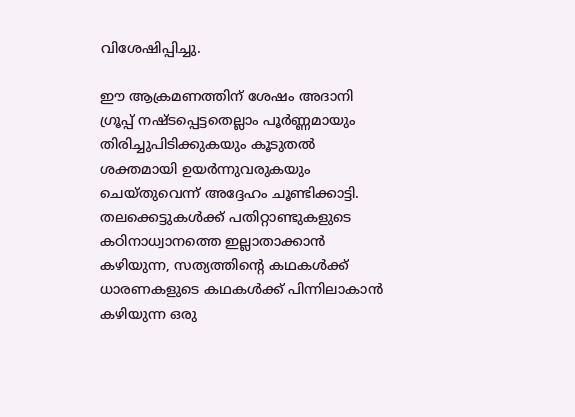വിശേഷിപ്പിച്ചു.

ഈ ആക്രമണത്തിന് ശേഷം അദാനി ഗ്രൂപ്പ് നഷ്‌ടപ്പെട്ടതെല്ലാം പൂർണ്ണമായും തിരിച്ചുപിടിക്കുകയും കൂടുതൽ ശക്തമായി ഉയർന്നുവരുകയും ചെയ്‌തുവെന്ന് അദ്ദേഹം ചൂണ്ടിക്കാട്ടി. തലക്കെട്ടുകൾക്ക് പതിറ്റാണ്ടുകളുടെ കഠിനാധ്വാനത്തെ ഇല്ലാതാക്കാൻ കഴിയുന്ന, സത്യത്തിന്റെ കഥകൾക്ക് ധാരണകളുടെ കഥകൾക്ക് പിന്നിലാകാൻ കഴിയുന്ന ഒരു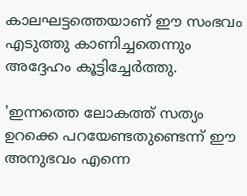കാലഘട്ടത്തെയാണ് ഈ സംഭവം എടുത്തു കാണിച്ചതെന്നും അദ്ദേഹം കൂട്ടിച്ചേർത്തു.

'ഇന്നത്തെ ലോകത്ത് സത്യം ഉറക്കെ പറയേണ്ടതുണ്ടെന്ന് ഈ അനുഭവം എന്നെ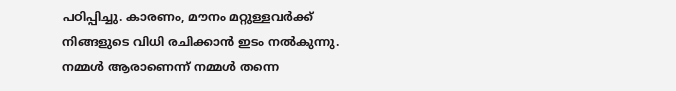പഠിപ്പിച്ചു. കാരണം, മൗനം മറ്റുള്ളവർക്ക് നിങ്ങളുടെ വിധി രചിക്കാൻ ഇടം നൽകുന്നു. നമ്മൾ ആരാണെന്ന് നമ്മൾ തന്നെ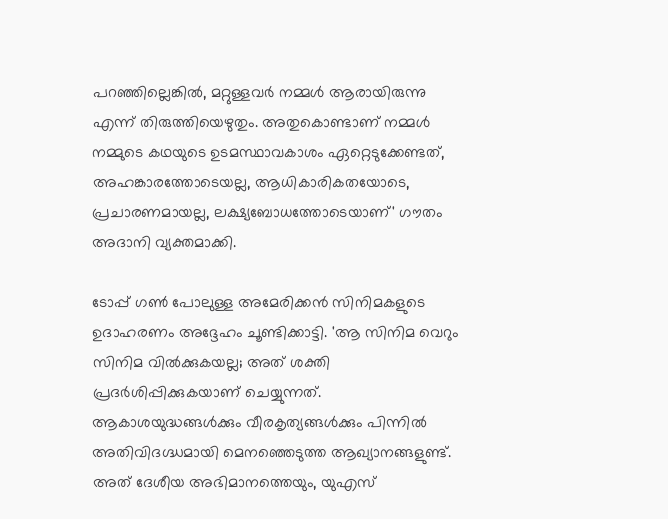പറഞ്ഞില്ലെങ്കിൽ, മറ്റുള്ളവർ നമ്മൾ ആരായിരുന്നു എന്ന് തിരുത്തിയെഴുതും. അതുകൊണ്ടാണ് നമ്മൾ നമ്മുടെ കഥയുടെ ഉടമസ്ഥാവകാശം ഏറ്റെടുക്കേണ്ടത്, അഹങ്കാരത്തോടെയല്ല, ആധികാരികതയോടെ, പ്രചാരണമായല്ല, ലക്ഷ്യബോധത്തോടെയാണ്' ഗൗതം അദാനി വ്യക്തമാക്കി.

ടോപ്പ് ഗൺ പോലുള്ള അമേരിക്കൻ സിനിമകളുടെ ഉദാഹരണം അദ്ദേഹം ചൂണ്ടിക്കാട്ടി. 'ആ സിനിമ വെറും സിനിമ വിൽക്കുകയല്ല; അത് ശക്തി പ്രദർശിപ്പിക്കുകയാണ് ചെയ്യുന്നത്. ആകാശയുദ്ധങ്ങൾക്കും വീരകൃത്യങ്ങൾക്കും പിന്നിൽ അതിവിദഗ്ദ്ധമായി മെനഞ്ഞെടുത്ത ആഖ്യാനങ്ങളുണ്ട്. അത് ദേശീയ അഭിമാനത്തെയും, യുഎസ്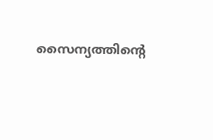സൈന്യത്തിന്റെ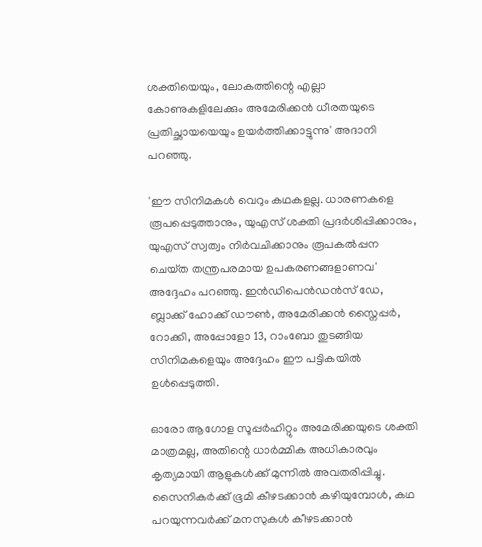ശക്തിയെയും, ലോകത്തിന്റെ എല്ലാ കോണുകളിലേക്കും അമേരിക്കൻ ധീരതയുടെ പ്രതിച്ഛായയെയും ഉയർത്തിക്കാട്ടുന്നു' അദാനി പറഞ്ഞു.

'ഈ സിനിമകൾ വെറും കഥകളല്ല. ധാരണകളെ രൂപപ്പെടുത്താനും, യുഎസ് ശക്തി പ്രദർശിപ്പിക്കാനും, യുഎസ് സ്വത്വം നിർവചിക്കാനും രൂപകൽപ്പന ചെയ്‌ത തന്ത്രപരമായ ഉപകരണങ്ങളാണവ' അദ്ദേഹം പറഞ്ഞു. ഇൻഡിപെൻഡൻസ് ഡേ, ബ്ലാക്ക് ഹോക്ക് ഡൗൺ, അമേരിക്കൻ സ്നൈപ്പർ, റോക്കി, അപ്പോളോ 13, റാംബോ തുടങ്ങിയ സിനിമകളെയും അദ്ദേഹം ഈ പട്ടികയിൽ ഉൾപ്പെടുത്തി.

ഓരോ ആഗോള സൂപ്പർഹിറ്റും അമേരിക്കയുടെ ശക്തി മാത്രമല്ല, അതിന്റെ ധാർമ്മിക അധികാരവും കൃത്യമായി ആളുകൾക്ക് മുന്നിൽ അവതരിപ്പിച്ചു. സൈനികർക്ക് ഭൂമി കീഴടക്കാൻ കഴിയുമ്പോൾ, കഥ പറയുന്നവർക്ക് മനസുകൾ കീഴടക്കാൻ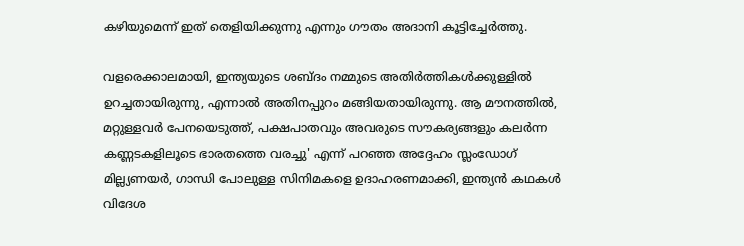കഴിയുമെന്ന് ഇത് തെളിയിക്കുന്നു എന്നും ഗൗതം അദാനി കൂട്ടിച്ചേർത്തു.

വളരെക്കാലമായി, ഇന്ത്യയുടെ ശബ്‌ദം നമ്മുടെ അതിർത്തികൾക്കുള്ളിൽ ഉറച്ചതായിരുന്നു, എന്നാൽ അതിനപ്പുറം മങ്ങിയതായിരുന്നു. ആ മൗനത്തിൽ, മറ്റുള്ളവർ പേനയെടുത്ത്, പക്ഷപാതവും അവരുടെ സൗകര്യങ്ങളും കലർന്ന കണ്ണടകളിലൂടെ ഭാരതത്തെ വരച്ചു' എന്ന് പറഞ്ഞ അദ്ദേഹം സ്ലംഡോഗ് മില്ല്യണയർ, ഗാന്ധി പോലുള്ള സിനിമകളെ ഉദാഹരണമാക്കി, ഇന്ത്യൻ കഥകൾ വിദേശ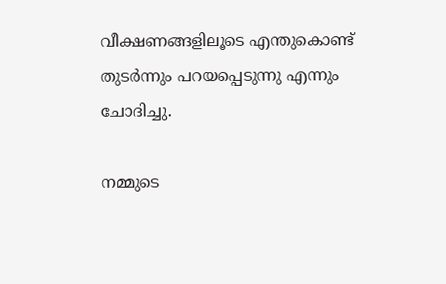വീക്ഷണങ്ങളിലൂടെ എന്തുകൊണ്ട് തുടർന്നും പറയപ്പെടുന്നു എന്നും ചോദിച്ചു.

നമ്മുടെ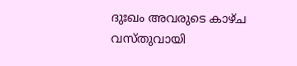ദുഃഖം അവരുടെ കാഴ്‌ച വസ്‌തുവായി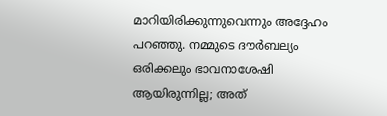മാറിയിരിക്കുന്നുവെന്നും അദ്ദേഹം പറഞ്ഞു. നമ്മുടെ ദൗർബല്യം ഒരിക്കലും ഭാവനാശേഷി ആയിരുന്നില്ല; അത്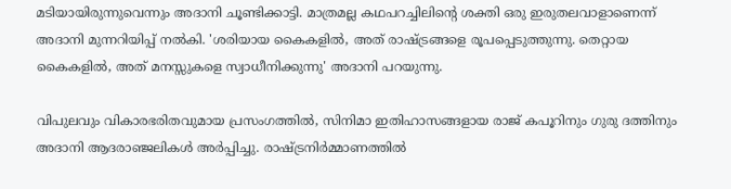മടിയായിരുന്നുവെന്നും അദാനി ചൂണ്ടിക്കാട്ടി. മാത്രമല്ല കഥപറച്ചിലിന്റെ ശക്തി ഒരു ഇരുതലവാളാണെന്ന് അദാനി മുന്നറിയിപ്പ് നൽകി. 'ശരിയായ കൈകളിൽ, അത് രാഷ്ട്രങ്ങളെ രൂപപ്പെടുത്തുന്നു. തെറ്റായ കൈകളിൽ, അത് മനസ്സുകളെ സ്വാധീനിക്കുന്നു' അദാനി പറയുന്നു.

വിപുലവും വികാരഭരിതവുമായ പ്രസംഗത്തിൽ, സിനിമാ ഇതിഹാസങ്ങളായ രാജ് കപൂറിനും ഗുരു ദത്തിനും അദാനി ആദരാഞ്ജലികൾ അർപ്പിച്ചു. രാഷ്ട്രനിർമ്മാണത്തിൽ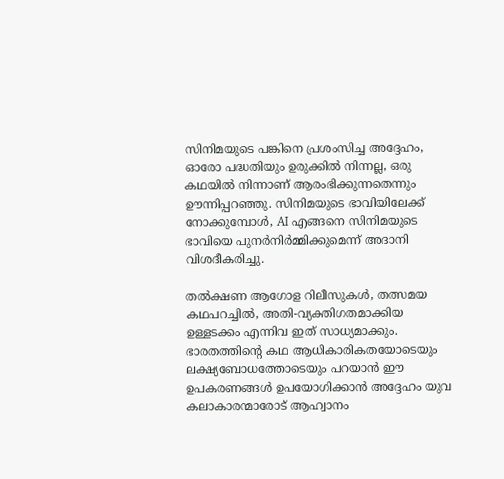സിനിമയുടെ പങ്കിനെ പ്രശംസിച്ച അദ്ദേഹം, ഓരോ പദ്ധതിയും ഉരുക്കിൽ നിന്നല്ല, ഒരു കഥയിൽ നിന്നാണ് ആരംഭിക്കുന്നതെന്നും ഊന്നിപ്പറഞ്ഞു. സിനിമയുടെ ഭാവിയിലേക്ക് നോക്കുമ്പോൾ, AI എങ്ങനെ സിനിമയുടെ ഭാവിയെ പുനർനിർമ്മിക്കുമെന്ന് അദാനി വിശദീകരിച്ചു.

തൽക്ഷണ ആഗോള റിലീസുകൾ, തത്സമയ കഥപറച്ചിൽ, അതി-വ്യക്തിഗതമാക്കിയ ഉള്ളടക്കം എന്നിവ ഇത് സാധ്യമാക്കും. ഭാരതത്തിന്റെ കഥ ആധികാരികതയോടെയും ലക്ഷ്യബോധത്തോടെയും പറയാൻ ഈ ഉപകരണങ്ങൾ ഉപയോഗിക്കാൻ അദ്ദേഹം യുവ കലാകാരന്മാരോട് ആഹ്വാനം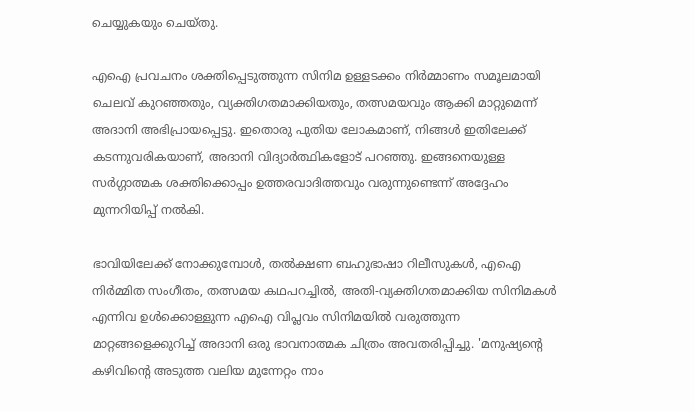ചെയ്യുകയും ചെയ്‌തു.

എഐ പ്രവചനം ശക്തിപ്പെടുത്തുന്ന സിനിമ ഉള്ളടക്കം നിർമ്മാണം സമൂലമായി ചെലവ് കുറഞ്ഞതും, വ്യക്തിഗതമാക്കിയതും, തത്സമയവും ആക്കി മാറ്റുമെന്ന് അദാനി അഭിപ്രായപ്പെട്ടു. ഇതൊരു പുതിയ ലോകമാണ്, നിങ്ങൾ ഇതിലേക്ക് കടന്നുവരികയാണ്, അദാനി വിദ്യാർത്ഥികളോട് പറഞ്ഞു. ഇങ്ങനെയുള്ള സർഗ്ഗാത്മക ശക്തിക്കൊപ്പം ഉത്തരവാദിത്തവും വരുന്നുണ്ടെന്ന് അദ്ദേഹം മുന്നറിയിപ്പ് നൽകി.

ഭാവിയിലേക്ക് നോക്കുമ്പോൾ, തൽക്ഷണ ബഹുഭാഷാ റിലീസുകൾ, എഐ നിർമ്മിത സംഗീതം, തത്സമയ കഥപറച്ചിൽ, അതി-വ്യക്തിഗതമാക്കിയ സിനിമകൾ എന്നിവ ഉൾക്കൊള്ളുന്ന എഐ വിപ്ലവം സിനിമയിൽ വരുത്തുന്ന മാറ്റങ്ങളെക്കുറിച്ച് അദാനി ഒരു ഭാവനാത്മക ചിത്രം അവതരിപ്പിച്ചു. 'മനുഷ്യന്റെ കഴിവിന്റെ അടുത്ത വലിയ മുന്നേറ്റം നാം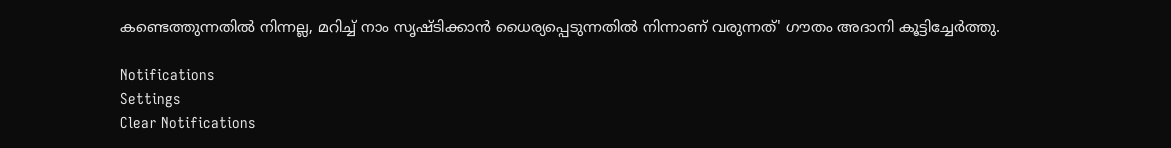കണ്ടെത്തുന്നതിൽ നിന്നല്ല, മറിച്ച് നാം സൃഷ്‌ടിക്കാൻ ധൈര്യപ്പെടുന്നതിൽ നിന്നാണ് വരുന്നത്' ഗൗതം അദാനി കൂട്ടിച്ചേർത്തു.

Notifications
Settings
Clear Notifications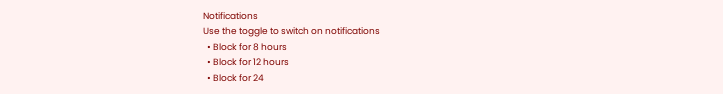Notifications
Use the toggle to switch on notifications
  • Block for 8 hours
  • Block for 12 hours
  • Block for 24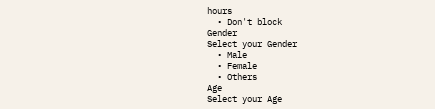hours
  • Don't block
Gender
Select your Gender
  • Male
  • Female
  • Others
Age
Select your Age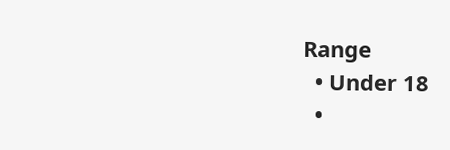Range
  • Under 18
  •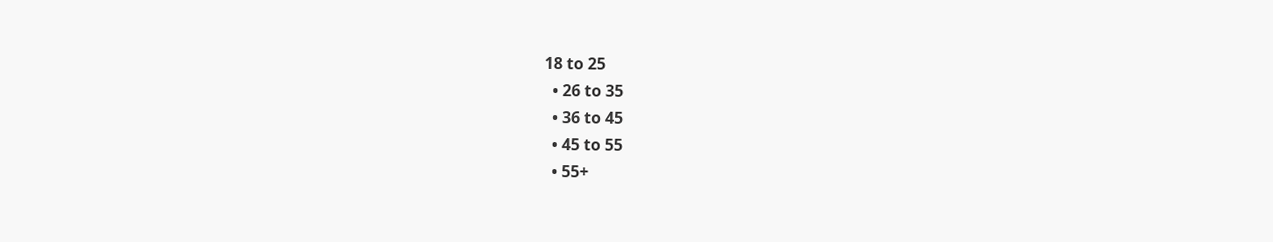18 to 25
  • 26 to 35
  • 36 to 45
  • 45 to 55
  • 55+